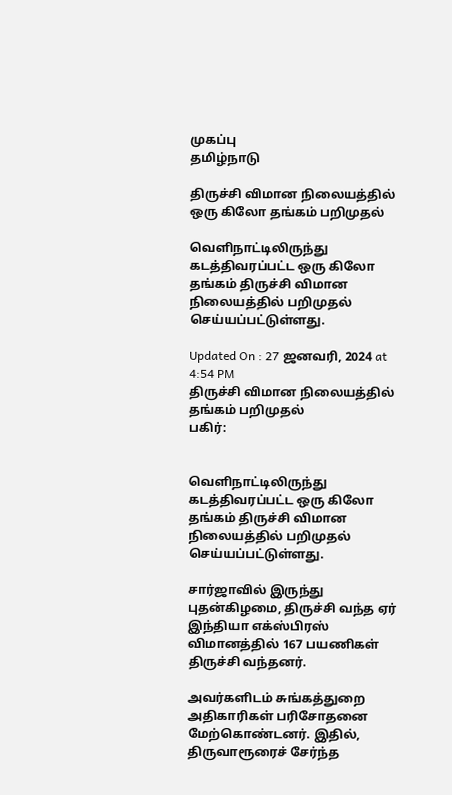முகப்பு
தமிழ்நாடு

திருச்சி விமான நிலையத்தில் ஒரு கிலோ தங்கம் பறிமுதல்

வெளிநாட்டிலிருந்து கடத்திவரப்பட்ட ஒரு கிலோ தங்கம் திருச்சி விமான நிலையத்தில் பறிமுதல் செய்யப்பட்டுள்ளது.

Updated On : 27 ஜனவரி, 2024 at 4:54 PM
திருச்சி விமான நிலையத்தில் தங்கம் பறிமுதல்
பகிர்:


வெளிநாட்டிலிருந்து கடத்திவரப்பட்ட ஒரு கிலோ தங்கம் திருச்சி விமான நிலையத்தில் பறிமுதல் செய்யப்பட்டுள்ளது.

சார்ஜாவில் இருந்து புதன்கிழமை, திருச்சி வந்த ஏர் இந்தியா எக்ஸ்பிரஸ் விமானத்தில் 167 பயணிகள் திருச்சி வந்தனர்.

அவர்களிடம் சுங்கத்துறை அதிகாரிகள் பரிசோதனை மேற்கொண்டனர். இதில், திருவாரூரைச் சேர்ந்த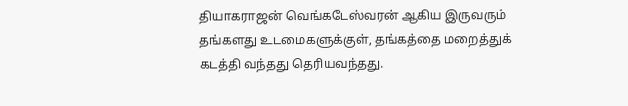தியாகராஜன் வெங்கடேஸ்வரன் ஆகிய இருவரும் தங்களது உடமைகளுக்குள், தங்கத்தை மறைத்துக் கடத்தி வந்தது தெரியவந்தது.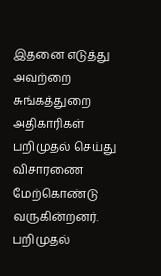இதனை எடுத்து அவற்றை சுங்கத்துறை அதிகாரிகள் பறிமுதல் செய்து விசாரணை மேற்கொண்டு வருகின்றனர். பறிமுதல்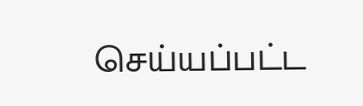செய்யப்பட்ட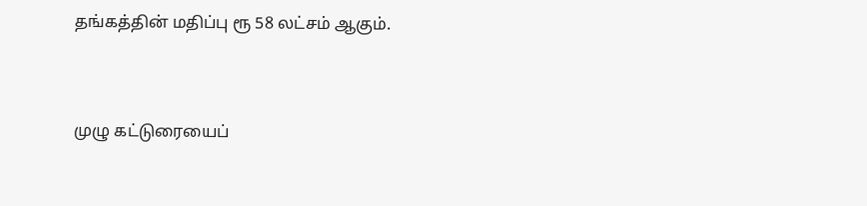தங்கத்தின் மதிப்பு ரூ 58 லட்சம் ஆகும்.


முழு கட்டுரையைப்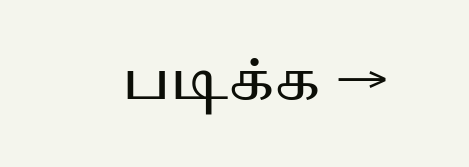படிக்க →